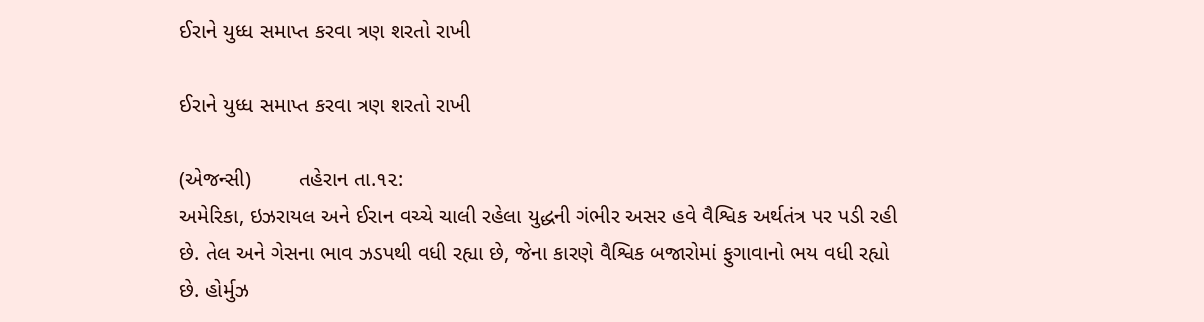ઈરાને યુધ્ધ સમાપ્ત કરવા ત્રણ શરતો રાખી

ઈરાને યુધ્ધ સમાપ્ત કરવા ત્રણ શરતો રાખી

(એજન્સી)        તહેરાન તા.૧૨:
અમેરિકા, ઇઝરાયલ અને ઈરાન વચ્ચે ચાલી રહેલા યુદ્ધની ગંભીર અસર હવે વૈશ્વિક અર્થતંત્ર પર પડી રહી છે. તેલ અને ગેસના ભાવ ઝડપથી વધી રહ્યા છે, જેના કારણે વૈશ્વિક બજારોમાં ફુગાવાનો ભય વધી રહ્યો છે. હોર્મુઝ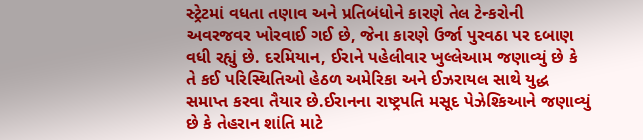સ્ટ્રેટમાં વધતા તણાવ અને પ્રતિબંધોને કારણે તેલ ટેન્કરોની અવરજવર ખોરવાઈ ગઈ છે, જેના કારણે ઉર્જા પુરવઠા પર દબાણ વધી રહ્યું છે. દરમિયાન, ઈરાને પહેલીવાર ખુલ્લેઆમ જણાવ્યું છે કે તે કઈ પરિસ્થિતિઓ હેઠળ અમેરિકા અને ઈઝરાયલ સાથે યુદ્ધ સમાપ્ત કરવા તૈયાર છે.ઈરાનના રાષ્ટ્રપતિ મસૂદ પેઝેશ્કિઆને જણાવ્યું છે કે તેહરાન શાંતિ માટે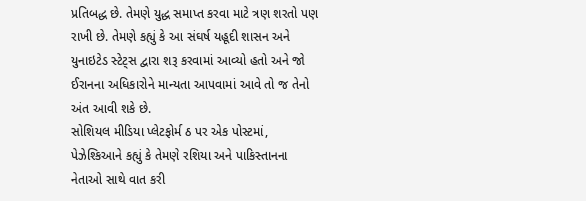પ્રતિબદ્ધ છે. તેમણે યુદ્ધ સમાપ્ત કરવા માટે ત્રણ શરતો પણ રાખી છે. તેમણે કહ્યું કે આ સંઘર્ષ યહૂદી શાસન અને યુનાઇટેડ સ્ટેટ્સ દ્વારા શરૂ કરવામાં આવ્યો હતો અને જો ઈરાનના અધિકારોને માન્યતા આપવામાં આવે તો જ તેનો અંત આવી શકે છે.
સોશિયલ મીડિયા પ્લેટફોર્મ ઠ પર એક પોસ્ટમાં, પેઝેશ્કિઆને કહ્યું કે તેમણે રશિયા અને પાકિસ્તાનના નેતાઓ સાથે વાત કરી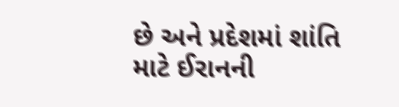છે અને પ્રદેશમાં શાંતિ માટે ઈરાનની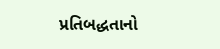પ્રતિબદ્ધતાનો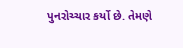પુનરોચ્ચાર કર્યો છે. તેમણે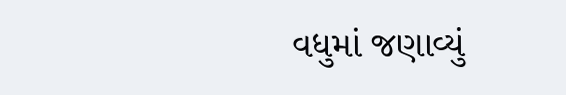વધુમાં જણાવ્યું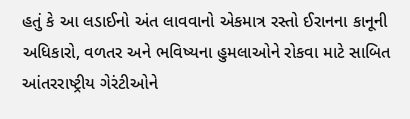હતું કે આ લડાઈનો અંત લાવવાનો એકમાત્ર રસ્તો ઈરાનના કાનૂની અધિકારો, વળતર અને ભવિષ્યના હુમલાઓને રોકવા માટે સાબિત આંતરરાષ્ટ્રીય ગેરંટીઓને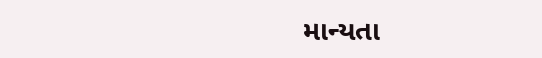માન્યતા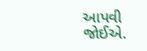આપવી જોઈએ.